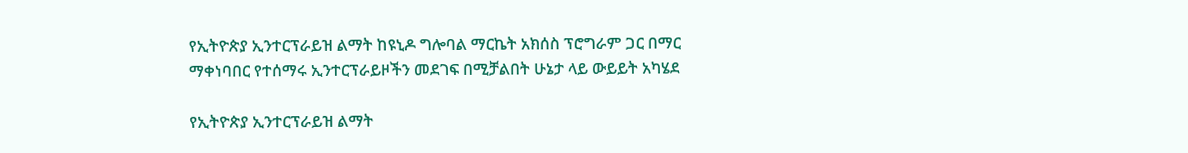የኢትዮጵያ ኢንተርፕራይዝ ልማት ከዩኒዶ ግሎባል ማርኬት አክሰስ ፕሮግራም ጋር በማር ማቀነባበር የተሰማሩ ኢንተርፕራይዞችን መደገፍ በሚቻልበት ሁኔታ ላይ ውይይት አካሄደ

የኢትዮጵያ ኢንተርፕራይዝ ልማት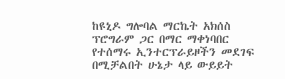ከዩኒዶ ግሎባል ማርኬት አክሰስ ፕሮግራም ጋር በማር ማቀነባበር የተሰማሩ ኢንተርፕራይዞችን መደገፍ በሚቻልበት ሁኔታ ላይ ውይይት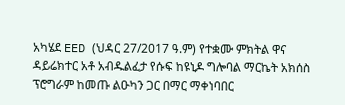አካሄደ EED (ህዳር 27/2017 ዓ.ም) የተቋሙ ምክትል ዋና ዳይሬክተር አቶ አብዱልፈታ የሱፍ ከዩኒዶ ግሎባል ማርኬት አክሰስ ፕሮግራም ከመጡ ልዑካን ጋር በማር ማቀነባበር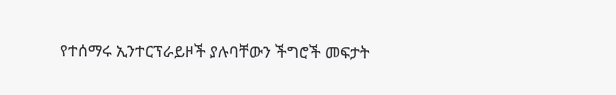የተሰማሩ ኢንተርፕራይዞች ያሉባቸውን ችግሮች መፍታት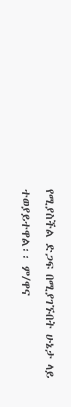የሚያስችል ድጋፍ በሚያገኙበት ሁኔታ ላይ ተወያይተዋል፡፡ ም/ዋና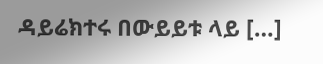ዳይሬክተሩ በውይይቱ ላይ […]